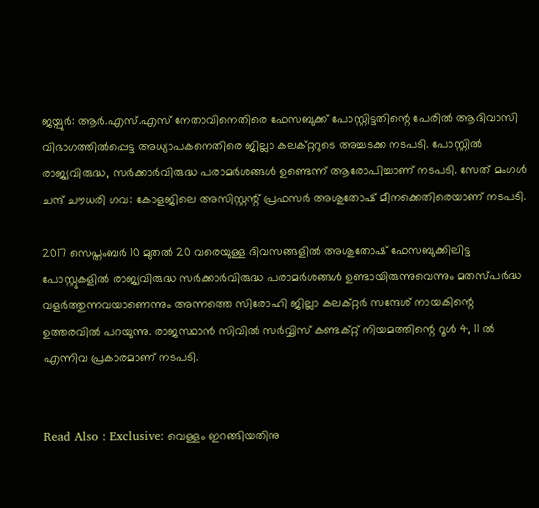ജയ്പുര്‍: ആര്‍.എസ്.എസ് നേതാവിനെതിരെ ഫേസബുക്ക് പോസ്റ്റിട്ടതിന്റെ പേരില്‍ ആദിവാസി വിഭാഗത്തില്‍പ്പെട്ട അധ്യാപകനെതിരെ ജില്ലാ കലക്റ്ററുടെ അച്ചടക്ക നടപടി. പോസ്റ്റില്‍ രാജ്യവിരുദ്ധ, സര്‍ക്കാര്‍വിരുദ്ധ പരാമര്‍ശങ്ങള്‍ ഉണ്ടെന്ന് ആരോപിച്ചാണ് നടപടി. സേത് മംഗള്‍ ചന്ദ് ചൗധരി ഗവ: കോളജിലെ അസിസ്റ്റന്റ് പ്രഫസര്‍ അശുതോഷ് മീനക്കെതിരെയാണ് നടപടി.

2017 സെപ്തംബര്‍ 10 മുതല്‍ 20 വരെയുള്ള ദിവസങ്ങളില്‍ അശുതോഷ് ഫേസബുക്കിലിട്ട പോസ്റ്റുകളില്‍ രാജ്യവിരുദ്ധ സര്‍ക്കാര്‍വിരുദ്ധ പരാമര്‍ശങ്ങള്‍ ഉണ്ടായിരുന്നുവെന്നും മതസ്പര്‍ദ്ധ വളര്‍ത്തുന്നവയാണെന്നും അന്നത്തെ സിരോഹി ജില്ലാ കലക്റ്റര്‍ സന്ദേശ് നായകിന്റെ ഉത്തരവില്‍ പറയുന്നു. രാജസ്ഥാന്‍ സിവില്‍ സര്‍വ്വിസ് കണ്ടക്റ്റ് നിയമത്തിന്റെ റൂള്‍ 4, 11 ല്‍ എന്നിവ പ്രകാരമാണ് നടപടി.


Read Also : Exclusive: വെള്ളം ഇറങ്ങിയതിനു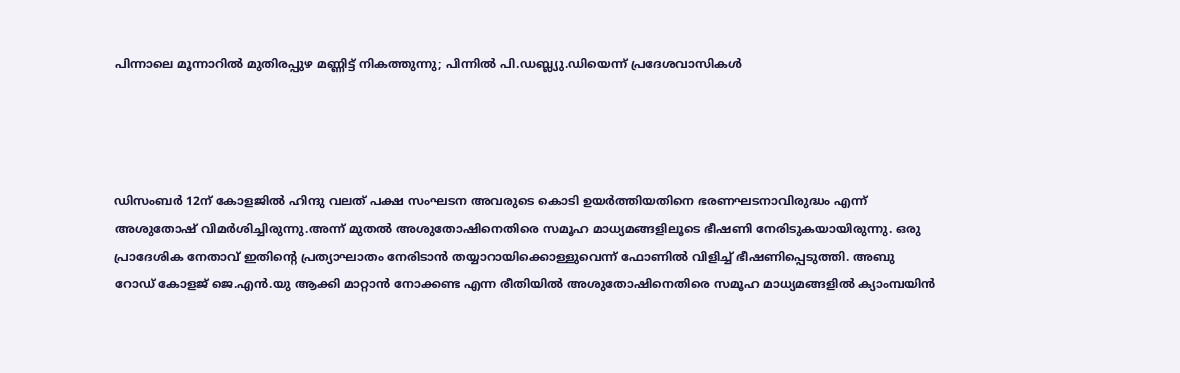പിന്നാലെ മൂന്നാറില്‍ മുതിരപ്പുഴ മണ്ണിട്ട് നികത്തുന്നു; പിന്നില്‍ പി.ഡബ്ല്യു.ഡിയെന്ന് പ്രദേശവാസികള്‍




ഡിസംബര്‍ 12ന് കോളജില്‍ ഹിന്ദു വലത് പക്ഷ സംഘടന അവരുടെ കൊടി ഉയര്‍ത്തിയതിനെ ഭരണഘടനാവിരുദ്ധം എന്ന് അശുതോഷ് വിമര്‍ശിച്ചിരുന്നു.അന്ന് മുതല്‍ അശുതോഷിനെതിരെ സമൂഹ മാധ്യമങ്ങളിലൂടെ ഭീഷണി നേരിടുകയായിരുന്നു. ഒരു പ്രാദേശിക നേതാവ് ഇതിന്റെ പ്രത്യാഘാതം നേരിടാന്‍ തയ്യാറായിക്കൊള്ളുവെന്ന് ഫോണില്‍ വിളിച്ച് ഭീഷണിപ്പെടുത്തി. അബു റോഡ് കോളജ് ജെ.എന്‍.യു ആക്കി മാറ്റാന്‍ നോക്കണ്ട എന്ന രീതിയില്‍ അശുതോഷിനെതിരെ സമൂഹ മാധ്യമങ്ങളില്‍ ക്യാംമ്പയിന്‍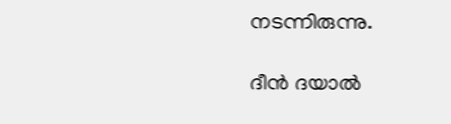നടന്നിരുന്നു.

ദീന്‍ ദയാല്‍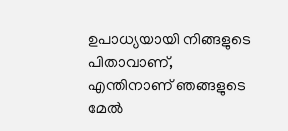ഉപാധ്യയായി നിങ്ങളുടെ പിതാവാണ്, എന്തിനാണ് ഞങ്ങളുടെ മേല്‍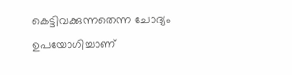കെട്ടിവക്കുന്നതെന്ന ചോദ്യം ഉപയോഗിച്ചാണ്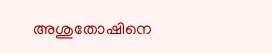അശുതോഷിനെ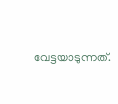വേട്ടയാടുന്നത്.